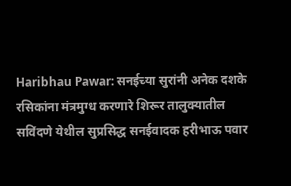Haribhau Pawar: सनईच्या सुरांनी अनेक दशके रसिकांना मंत्रमुग्ध करणारे शिरूर तालुक्यातील सविंदणे येथील सुप्रसिद्ध सनईवादक हरीभाऊ पवार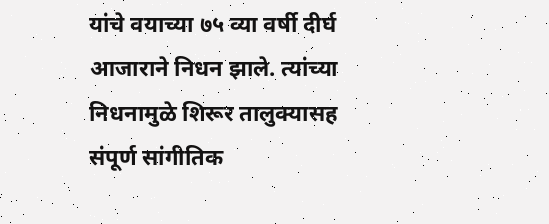यांचे वयाच्या ७५ व्या वर्षी दीर्घ आजाराने निधन झाले. त्यांच्या निधनामुळे शिरूर तालुक्यासह संपूर्ण सांगीतिक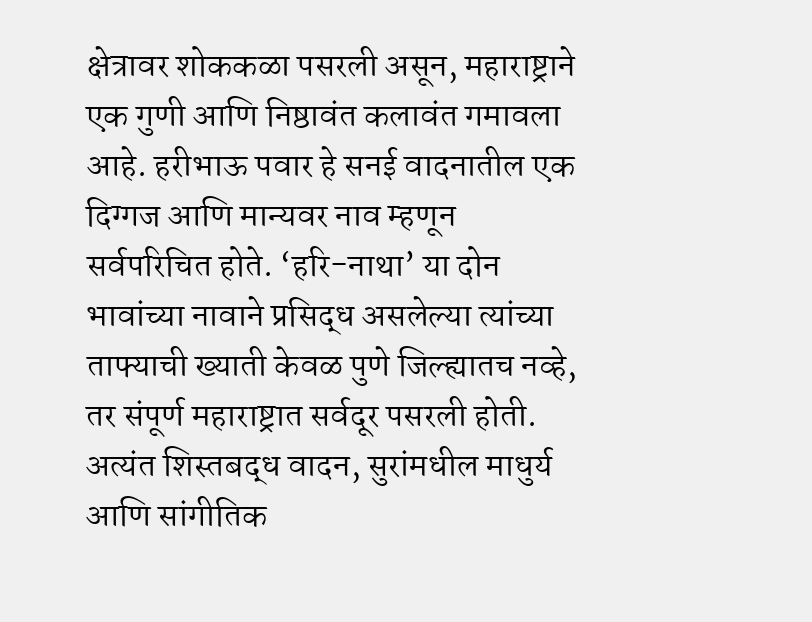क्षेत्रावर शोककळा पसरली असून, महाराष्ट्राने एक गुणी आणि निष्ठावंत कलावंत गमावला आहे. हरीभाऊ पवार हे सनई वादनातील एक दिग्गज आणि मान्यवर नाव म्हणून सर्वपरिचित होते. ‘हरि-नाथा’ या दोन भावांच्या नावाने प्रसिद्ध असलेल्या त्यांच्या ताफ्याची ख्याती केवळ पुणे जिल्ह्यातच नव्हे, तर संपूर्ण महाराष्ट्रात सर्वदूर पसरली होती. अत्यंत शिस्तबद्ध वादन, सुरांमधील माधुर्य आणि सांगीतिक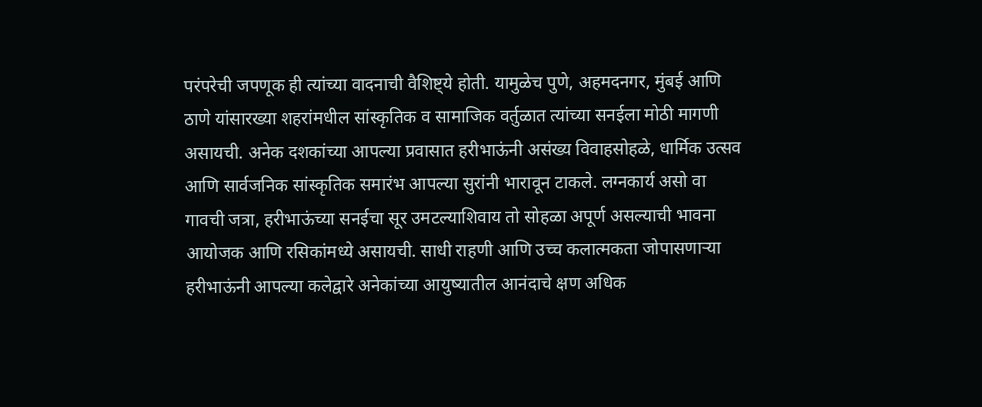परंपरेची जपणूक ही त्यांच्या वादनाची वैशिष्ट्ये होती. यामुळेच पुणे, अहमदनगर, मुंबई आणि ठाणे यांसारख्या शहरांमधील सांस्कृतिक व सामाजिक वर्तुळात त्यांच्या सनईला मोठी मागणी असायची. अनेक दशकांच्या आपल्या प्रवासात हरीभाऊंनी असंख्य विवाहसोहळे, धार्मिक उत्सव आणि सार्वजनिक सांस्कृतिक समारंभ आपल्या सुरांनी भारावून टाकले. लग्नकार्य असो वा गावची जत्रा, हरीभाऊंच्या सनईचा सूर उमटल्याशिवाय तो सोहळा अपूर्ण असल्याची भावना आयोजक आणि रसिकांमध्ये असायची. साधी राहणी आणि उच्च कलात्मकता जोपासणाऱ्या हरीभाऊंनी आपल्या कलेद्वारे अनेकांच्या आयुष्यातील आनंदाचे क्षण अधिक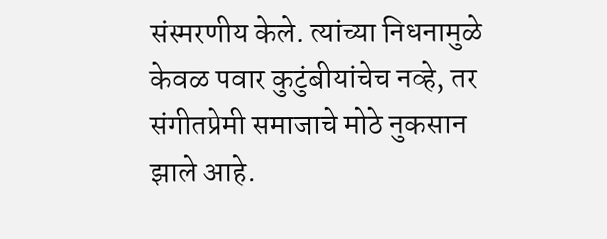संस्मरणीय केले. त्यांच्या निधनामुळे केवळ पवार कुटुंबीयांचेच नव्हे, तर संगीतप्रेमी समाजाचे मोठे नुकसान झाले आहे.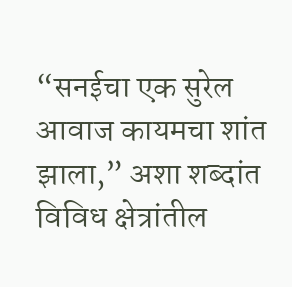“सनईचा एक सुरेल आवाज कायमचा शांत झाला,” अशा शब्दांत विविध क्षेत्रांतील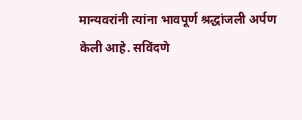मान्यवरांनी त्यांना भावपूर्ण श्रद्धांजली अर्पण केली आहे. सविंदणे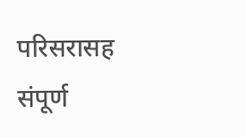परिसरासह संपूर्ण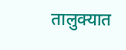तालुक्यात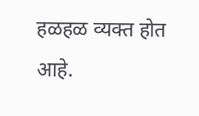हळहळ व्यक्त होत आहे.